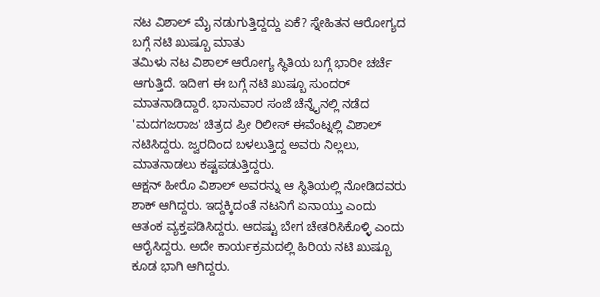ನಟ ವಿಶಾಲ್ ಮೈ ನಡುಗುತ್ತಿದ್ದದ್ದು ಏಕೆ? ಸ್ನೇಹಿತನ ಆರೋಗ್ಯದ ಬಗ್ಗೆ ನಟಿ ಖುಷ್ಬೂ ಮಾತು
ತಮಿಳು ನಟ ವಿಶಾಲ್ ಆರೋಗ್ಯ ಸ್ಥಿತಿಯ ಬಗ್ಗೆ ಭಾರೀ ಚರ್ಚೆ ಆಗುತ್ತಿದೆ. ಇದೀಗ ಈ ಬಗ್ಗೆ ನಟಿ ಖುಷ್ಬೂ ಸುಂದರ್ ಮಾತನಾಡಿದ್ದಾರೆ. ಭಾನುವಾರ ಸಂಜೆ ಚೆನ್ನೈನಲ್ಲಿ ನಡೆದ 'ಮದಗಜರಾಜ' ಚಿತ್ರದ ಪ್ರೀ ರಿಲೀಸ್ ಈವೆಂಟ್ನಲ್ಲಿ ವಿಶಾಲ್ ನಟಿಸಿದ್ದರು. ಜ್ವರದಿಂದ ಬಳಲುತ್ತಿದ್ದ ಅವರು ನಿಲ್ಲಲು, ಮಾತನಾಡಲು ಕಷ್ಟಪಡುತ್ತಿದ್ದರು.
ಆಕ್ಷನ್ ಹೀರೊ ವಿಶಾಲ್ ಅವರನ್ನು ಆ ಸ್ಥಿತಿಯಲ್ಲಿ ನೋಡಿದವರು ಶಾಕ್ ಆಗಿದ್ದರು. ಇದ್ದಕ್ಕಿದಂತೆ ನಟನಿಗೆ ಏನಾಯ್ತು ಎಂದು ಆತಂಕ ವ್ಯಕ್ತಪಡಿಸಿದ್ದರು. ಆದಷ್ಟು ಬೇಗ ಚೇತರಿಸಿಕೊಳ್ಳಿ ಎಂದು ಆರೈಸಿದ್ದರು. ಅದೇ ಕಾರ್ಯಕ್ರಮದಲ್ಲಿ ಹಿರಿಯ ನಟಿ ಖುಷ್ಬೂ ಕೂಡ ಭಾಗಿ ಆಗಿದ್ದರು.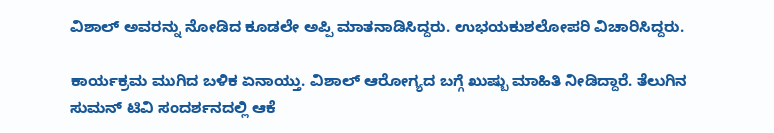ವಿಶಾಲ್ ಅವರನ್ನು ನೋಡಿದ ಕೂಡಲೇ ಅಪ್ಪಿ ಮಾತನಾಡಿಸಿದ್ದರು. ಉಭಯಕುಶಲೋಪರಿ ವಿಚಾರಿಸಿದ್ದರು.

ಕಾರ್ಯಕ್ರಮ ಮುಗಿದ ಬಳಿಕ ಏನಾಯ್ತು. ವಿಶಾಲ್ ಆರೋಗ್ಯದ ಬಗ್ಗೆ ಖುಷ್ಬು ಮಾಹಿತಿ ನೀಡಿದ್ದಾರೆ. ತೆಲುಗಿನ ಸುಮನ್ ಟಿವಿ ಸಂದರ್ಶನದಲ್ಲಿ ಆಕೆ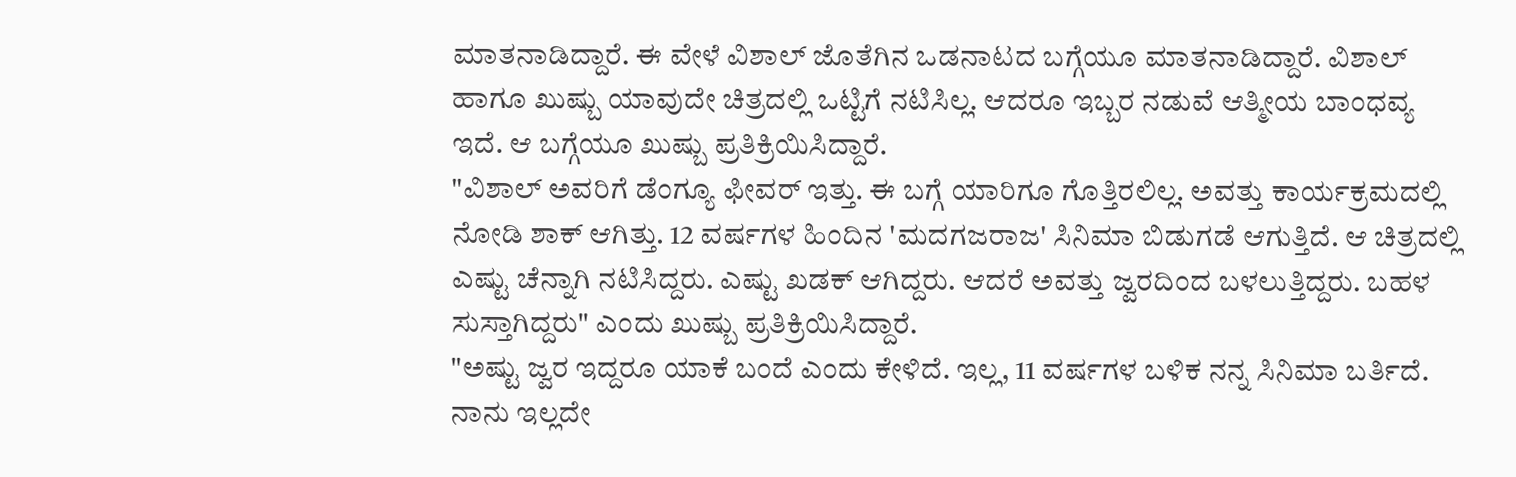ಮಾತನಾಡಿದ್ದಾರೆ. ಈ ವೇಳೆ ವಿಶಾಲ್ ಜೊತೆಗಿನ ಒಡನಾಟದ ಬಗ್ಗೆಯೂ ಮಾತನಾಡಿದ್ದಾರೆ. ವಿಶಾಲ್ ಹಾಗೂ ಖುಷ್ಬು ಯಾವುದೇ ಚಿತ್ರದಲ್ಲಿ ಒಟ್ಟಿಗೆ ನಟಿಸಿಲ್ಲ. ಆದರೂ ಇಬ್ಬರ ನಡುವೆ ಆತ್ಮೀಯ ಬಾಂಧವ್ಯ ಇದೆ. ಆ ಬಗ್ಗೆಯೂ ಖುಷ್ಬು ಪ್ರತಿಕ್ರಿಯಿಸಿದ್ದಾರೆ.
"ವಿಶಾಲ್ ಅವರಿಗೆ ಡೆಂಗ್ಯೂ ಫೀವರ್ ಇತ್ತು. ಈ ಬಗ್ಗೆ ಯಾರಿಗೂ ಗೊತ್ತಿರಲಿಲ್ಲ. ಅವತ್ತು ಕಾರ್ಯಕ್ರಮದಲ್ಲಿ ನೋಡಿ ಶಾಕ್ ಆಗಿತ್ತು. 12 ವರ್ಷಗಳ ಹಿಂದಿನ 'ಮದಗಜರಾಜ' ಸಿನಿಮಾ ಬಿಡುಗಡೆ ಆಗುತ್ತಿದೆ. ಆ ಚಿತ್ರದಲ್ಲಿ ಎಷ್ಟು ಚೆನ್ನಾಗಿ ನಟಿಸಿದ್ದರು. ಎಷ್ಟು ಖಡಕ್ ಆಗಿದ್ದರು. ಆದರೆ ಅವತ್ತು ಜ್ವರದಿಂದ ಬಳಲುತ್ತಿದ್ದರು. ಬಹಳ ಸುಸ್ತಾಗಿದ್ದರು" ಎಂದು ಖುಷ್ಬು ಪ್ರತಿಕ್ರಿಯಿಸಿದ್ದಾರೆ.
"ಅಷ್ಟು ಜ್ವರ ಇದ್ದರೂ ಯಾಕೆ ಬಂದೆ ಎಂದು ಕೇಳಿದೆ. ಇಲ್ಲ, 11 ವರ್ಷಗಳ ಬಳಿಕ ನನ್ನ ಸಿನಿಮಾ ಬರ್ತಿದೆ. ನಾನು ಇಲ್ಲದೇ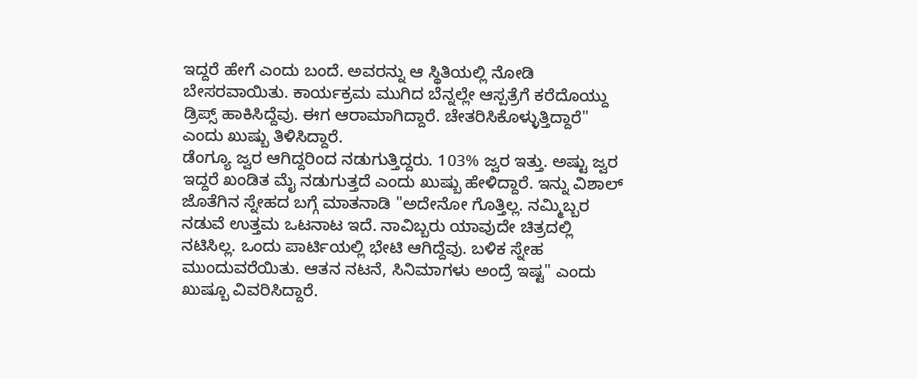ಇದ್ದರೆ ಹೇಗೆ ಎಂದು ಬಂದೆ. ಅವರನ್ನು ಆ ಸ್ಥಿತಿಯಲ್ಲಿ ನೋಡಿ ಬೇಸರವಾಯಿತು. ಕಾರ್ಯಕ್ರಮ ಮುಗಿದ ಬೆನ್ನಲ್ಲೇ ಆಸ್ಪತ್ರೆಗೆ ಕರೆದೊಯ್ದು ಡ್ರಿಪ್ಸ್ ಹಾಕಿಸಿದ್ದೆವು. ಈಗ ಆರಾಮಾಗಿದ್ದಾರೆ. ಚೇತರಿಸಿಕೊಳ್ಳುತ್ತಿದ್ದಾರೆ" ಎಂದು ಖುಷ್ಬು ತಿಳಿಸಿದ್ದಾರೆ.
ಡೆಂಗ್ಯೂ ಜ್ವರ ಆಗಿದ್ದರಿಂದ ನಡುಗುತ್ತಿದ್ದರು. 103% ಜ್ವರ ಇತ್ತು. ಅಷ್ಟು ಜ್ವರ ಇದ್ದರೆ ಖಂಡಿತ ಮೈ ನಡುಗುತ್ತದೆ ಎಂದು ಖುಷ್ಬು ಹೇಳಿದ್ದಾರೆ. ಇನ್ನು ವಿಶಾಲ್ ಜೊತೆಗಿನ ಸ್ನೇಹದ ಬಗ್ಗೆ ಮಾತನಾಡಿ "ಅದೇನೋ ಗೊತ್ತಿಲ್ಲ. ನಮ್ಮಿಬ್ಬರ ನಡುವೆ ಉತ್ತಮ ಒಟನಾಟ ಇದೆ. ನಾವಿಬ್ಬರು ಯಾವುದೇ ಚಿತ್ರದಲ್ಲಿ ನಟಿಸಿಲ್ಲ. ಒಂದು ಪಾರ್ಟಿಯಲ್ಲಿ ಭೇಟಿ ಆಗಿದ್ದೆವು. ಬಳಿಕ ಸ್ನೇಹ ಮುಂದುವರೆಯಿತು. ಆತನ ನಟನೆ, ಸಿನಿಮಾಗಳು ಅಂದ್ರೆ ಇಷ್ಟ" ಎಂದು ಖುಷ್ಬೂ ವಿವರಿಸಿದ್ದಾರೆ.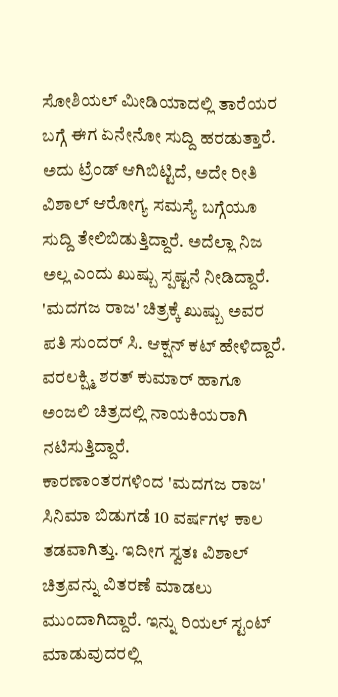ಸೋಶಿಯಲ್ ಮೀಡಿಯಾದಲ್ಲಿ ತಾರೆಯರ ಬಗ್ಗೆ ಈಗ ಏನೇನೋ ಸುದ್ದಿ ಹರಡುತ್ತಾರೆ. ಅದು ಟ್ರೆಂಡ್ ಆಗಿಬಿಟ್ಟಿದೆ, ಅದೇ ರೀತಿ ವಿಶಾಲ್ ಆರೋಗ್ಯ ಸಮಸ್ಯೆ ಬಗ್ಗೆಯೂ ಸುದ್ದಿ ತೇಲಿಬಿಡುತ್ತಿದ್ದಾರೆ. ಅದೆಲ್ಲಾ ನಿಜ ಅಲ್ಲ ಎಂದು ಖುಷ್ಬು ಸ್ಪಷ್ಟನೆ ನೀಡಿದ್ದಾರೆ. 'ಮದಗಜ ರಾಜ' ಚಿತ್ರಕ್ಕೆ ಖುಷ್ಬು ಅವರ ಪತಿ ಸುಂದರ್ ಸಿ. ಆಕ್ಷನ್ ಕಟ್ ಹೇಳಿದ್ದಾರೆ. ವರಲಕ್ಷ್ಮಿ ಶರತ್ ಕುಮಾರ್ ಹಾಗೂ ಅಂಜಲಿ ಚಿತ್ರದಲ್ಲಿ ನಾಯಕಿಯರಾಗಿ ನಟಿಸುತ್ತಿದ್ದಾರೆ.
ಕಾರಣಾಂತರಗಳಿಂದ 'ಮದಗಜ ರಾಜ' ಸಿನಿಮಾ ಬಿಡುಗಡೆ 10 ವರ್ಷಗಳ ಕಾಲ ತಡವಾಗಿತ್ತು. ಇದೀಗ ಸ್ವತಃ ವಿಶಾಲ್ ಚಿತ್ರವನ್ನು ವಿತರಣೆ ಮಾಡಲು ಮುಂದಾಗಿದ್ದಾರೆ. ಇನ್ನು ರಿಯಲ್ ಸ್ಟಂಟ್ ಮಾಡುವುದರಲ್ಲಿ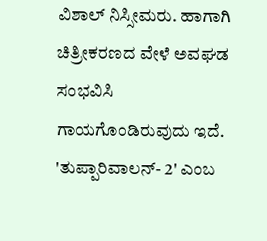ವಿಶಾಲ್ ನಿಸ್ಸೀಮರು. ಹಾಗಾಗಿ ಚಿತ್ರೀಕರಣದ ವೇಳೆ ಅವಘಡ ಸಂಭವಿಸಿ ಗಾಯಗೊಂಡಿರುವುದು ಇದೆ. 'ತುಪ್ಪಾರಿವಾಲನ್- 2' ಎಂಬ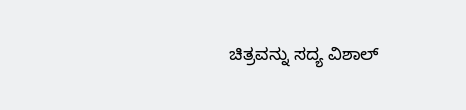ಚಿತ್ರವನ್ನು ಸದ್ಯ ವಿಶಾಲ್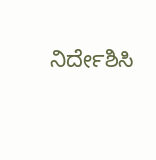ನಿರ್ದೇಶಿಸಿ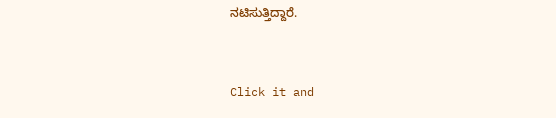ನಟಿಸುತ್ತಿದ್ದಾರೆ.


Click it and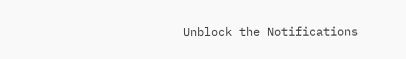Unblock the Notifications